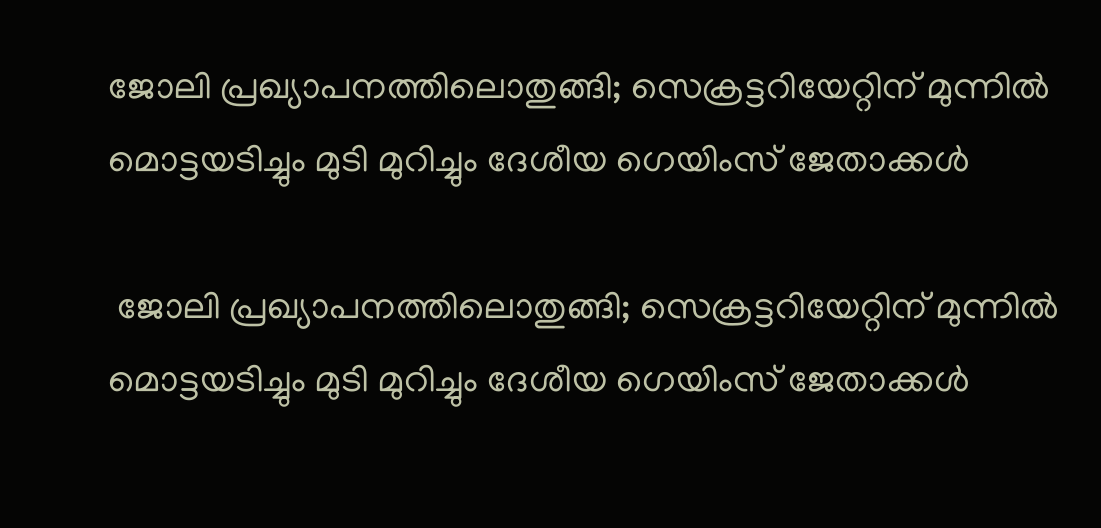ജോലി പ്രഖ്യാപനത്തിലൊതുങ്ങി; സെക്രട്ടറിയേറ്റിന് മുന്നില്‍ മൊട്ടയടിച്ചും മുടി മുറിച്ചും ദേശീയ ഗെയിംസ് ജേതാക്കള്‍

 ജോലി പ്രഖ്യാപനത്തിലൊതുങ്ങി; സെക്രട്ടറിയേറ്റിന് മുന്നില്‍  മൊട്ടയടിച്ചും മുടി മുറിച്ചും ദേശീയ ഗെയിംസ് ജേതാക്കള്‍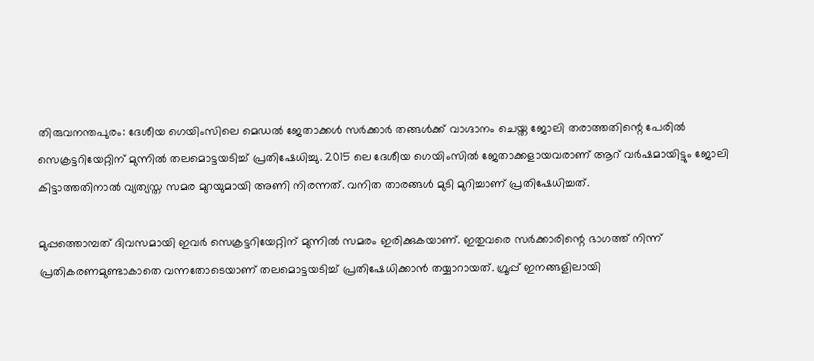തിരുവനന്തപുരം: ദേശീയ ഗെയിംസിലെ മെഡല്‍ ജേതാക്കള്‍ സര്‍ക്കാര്‍ തങ്ങള്‍ക്ക് വാഗ്ദാനം ചെയ്ത ജോലി തരാത്തതിന്റെ പേരില്‍ സെക്രട്ടറിയേറ്റിന് മുന്നില്‍ തലമൊട്ടയടിച്ച് പ്രതിഷേധിച്ചു. 2015 ലെ ദേശീയ ഗെയിംസില്‍ ജേതാക്കളായവരാണ് ആറ് വര്‍ഷമായിട്ടും ജോലി കിട്ടാത്തതിനാല്‍ വ്യത്യസ്ത സമര മുറയുമായി അണി നിരന്നത്. വനിത താരങ്ങള്‍ മുടി മുറിച്ചാണ് പ്രതിഷേധിച്ചത്.

മുപ്പത്തൊമ്പത് ദിവസമായി ഇവര്‍ സെക്രട്ടറിയേറ്റിന് മുന്നില്‍ സമരം ഇരിക്കുകയാണ്. ഇതുവരെ സര്‍ക്കാരിന്റെ ഭാഗത്ത് നിന്ന് പ്രതികരണമുണ്ടാകാതെ വന്നതോടെയാണ് തലമൊട്ടയടിച്ച് പ്രതിഷേധിക്കാന്‍ തയ്യാറായത്. ഗ്രൂപ്പ് ഇനങ്ങളിലായി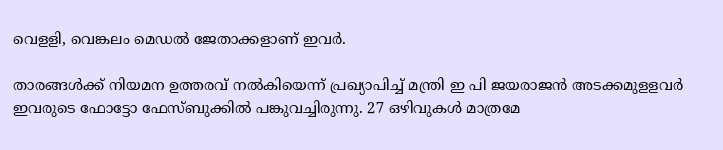വെളളി, വെങ്കലം മെഡല്‍ ജേതാക്കളാണ് ഇവര്‍.

താരങ്ങള്‍ക്ക് നിയമന ഉത്തരവ് നല്‍കിയെന്ന് പ്രഖ്യാപിച്ച് മന്ത്രി ഇ പി ജയരാജന്‍ അടക്കമുളളവര്‍ ഇവരുടെ ഫോട്ടോ ഫേസ്ബുക്കില്‍ പങ്കുവച്ചിരുന്നു. 27 ഒഴിവുകള്‍ മാത്രമേ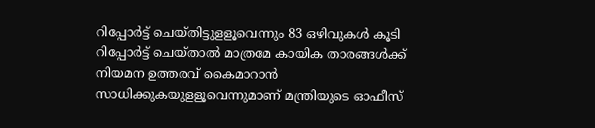റിപ്പോര്‍ട്ട് ചെയ്തിട്ടുളളൂവെന്നും 83 ഒഴിവുകള്‍ കൂടി റിപ്പോര്‍ട്ട് ചെയ്താല്‍ മാത്രമേ കായിക താരങ്ങള്‍ക്ക് നിയമന ഉത്തരവ് കൈമാറാന്‍ സാധിക്കുകയുളളൂവെന്നുമാണ് മന്ത്രിയുടെ ഓഫീസ്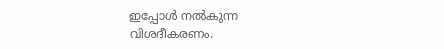ഇപ്പോള്‍ നല്‍കുന്ന വിശദീകരണം.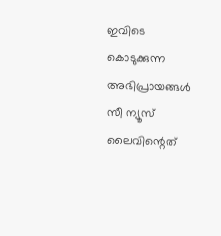ഇവിടെ കൊടുക്കുന്ന അഭിപ്രായങ്ങള്‍ സീ ന്യൂസ് ലൈവിന്റെത്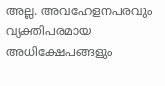അല്ല. അവഹേളനപരവും വ്യക്തിപരമായ അധിക്ഷേപങ്ങളും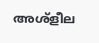അശ്‌ളീല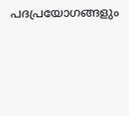പദപ്രയോഗങ്ങളും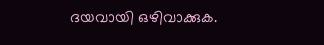ദയവായി ഒഴിവാക്കുക.